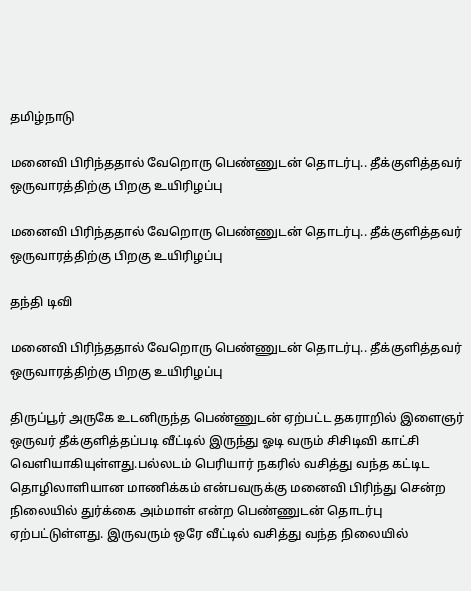தமிழ்நாடு

மனைவி பிரிந்ததால் வேறொரு பெண்ணுடன் தொடர்பு.. தீக்குளித்தவர் ஒருவாரத்திற்கு பிறகு உயிரிழப்பு

மனைவி பிரிந்ததால் வேறொரு பெண்ணுடன் தொடர்பு.. தீக்குளித்தவர் ஒருவாரத்திற்கு பிறகு உயிரிழப்பு

தந்தி டிவி

மனைவி பிரிந்ததால் வேறொரு பெண்ணுடன் தொடர்பு.. தீக்குளித்தவர் ஒருவாரத்திற்கு பிறகு உயிரிழப்பு

திருப்பூர் அருகே உடனிருந்த பெண்ணுடன் ஏற்பட்ட தகராறில் இளைஞர் ஒருவர் தீக்குளித்தப்படி வீட்டில் இருந்து ஓடி வரும் சிசிடிவி காட்சி வெளியாகியுள்ளது.பல்லடம் பெரியார் நகரில் வசித்து வந்த கட்டிட தொழிலாளியான மாணிக்கம் என்பவருக்கு மனைவி பிரிந்து சென்ற நிலையில் துர்க்கை அம்மாள் என்ற பெண்ணுடன் தொடர்பு ஏற்பட்டுள்ளது. இருவரும் ஒரே வீட்டில் வசித்து வந்த நிலையில்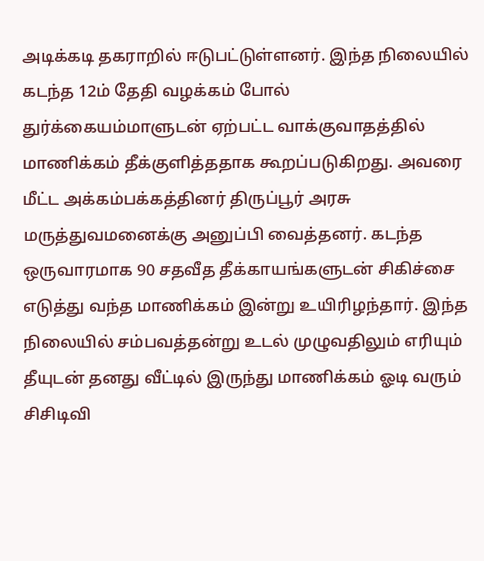அடிக்கடி தகராறில் ஈடுபட்டுள்ளனர். இந்த நிலையில் கடந்த 12ம் தேதி வழக்கம் போல் துர்க்கையம்மாளுடன் ஏற்பட்ட வாக்குவாதத்தில் மாணிக்கம் தீக்குளித்ததாக கூறப்படுகிறது. அவரை மீட்ட அக்கம்பக்கத்தினர் திருப்பூர் அரசு மருத்துவமனைக்கு அனுப்பி வைத்தனர். கடந்த ஒருவாரமாக 90 சதவீத தீக்காயங்களுடன் சிகிச்சை எடுத்து வந்த மாணிக்கம் இன்று உயிரிழந்தார். இந்த நிலையில் சம்பவத்தன்று உடல் முழுவதிலும் எரியும் தீயுடன் தனது வீட்டில் இருந்து மாணிக்கம் ஓடி வரும் சிசிடிவி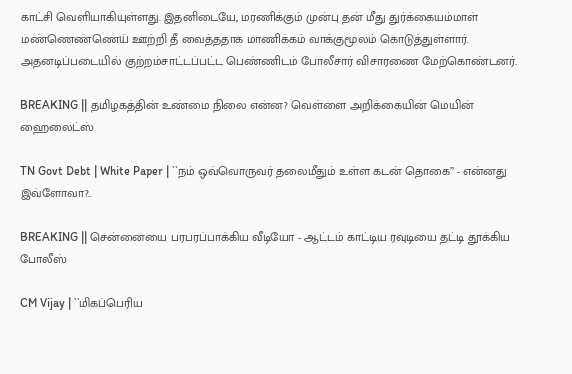காட்சி வெளியாகியுள்ளது. இதனிடையே, மரணிக்கும் முன்பு தன் மீது துர்க்கையம்மாள் மண்ணெண்ணெய் ஊற்றி தீ வைத்ததாக மாணிக்கம் வாக்குமூலம் கொடுத்துள்ளார். அதனடிப்படையில் குற்றம்சாட்டப்பட்ட பெண்ணிடம் போலீசார் விசாரணை மேற்கொண்டனர்.

BREAKING || தமிழகத்தின் உண்மை நிலை என்ன? வெள்ளை அறிக்கையின் மெயின் ஹைலைட்ஸ்

TN Govt Debt | White Paper | ``நம் ஒவ்வொருவர் தலைமீதும் உள்ள கடன் தொகை’’ - என்னது இவ்ளோவா?..

BREAKING || சென்னையை பரபரப்பாக்கிய வீடியோ - ஆட்டம் காட்டிய ரவுடியை தட்டி தூக்கிய போலீஸ்

CM Vijay | ``மிகப்பெரிய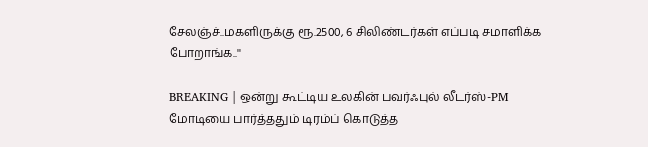சேலஞ்ச்..மகளிருக்கு ரூ.2500, 6 சிலிண்டர்கள் எப்படி சமாளிக்க போறாங்க..''

BREAKING | ஒன்று கூட்டிய உலகின் பவர்ஃபுல் லீடர்ஸ்-PM மோடியை பார்த்ததும் டிரம்ப் கொடுத்த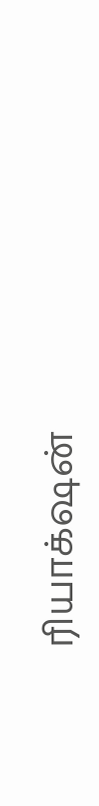ரியாக்‌ஷன்